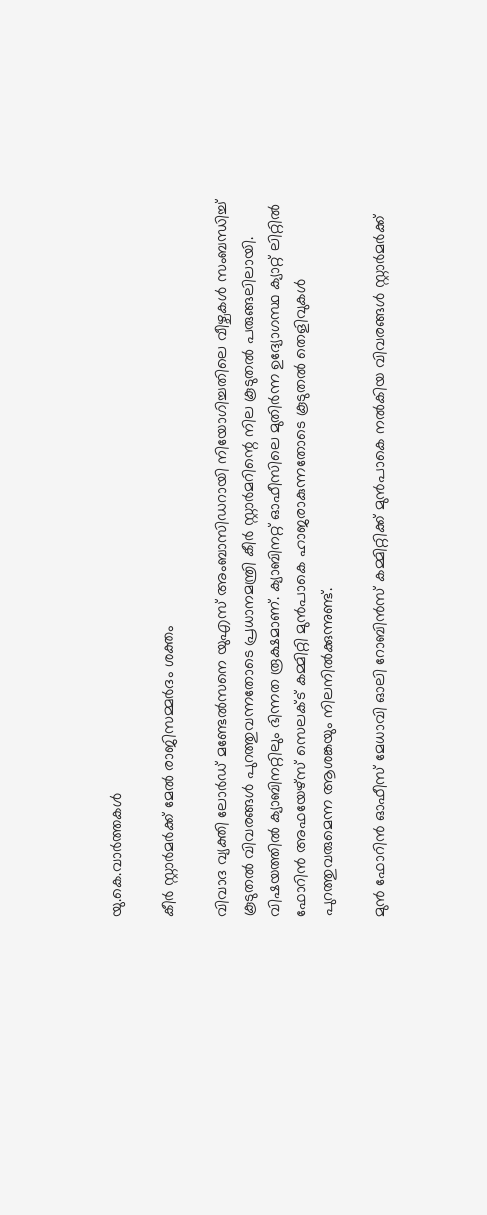യു.കെ.വാര്‍ത്തകള്‍

കീര്‍ സ്റ്റാര്‍മര്‍ക്ക് മേല്‍ രാജിസമ്മര്‍ദം ശക്തം

വിവാദ വ്യക്തി ലോര്‍ഡ് മണ്ടേല്‍സനെ യുഎസ് അംബാസിഡറായി നിയോഗിച്ചതിലെ വീഴ്ചകള്‍ സംബന്ധിച്ച് കൂടുതല്‍ വിവരങ്ങള്‍ പുറത്തുവന്നതോടെ പ്രധാനമന്ത്രി കീര്‍ സ്റ്റാര്‍മറിന്റെ നില കൂടുതല്‍ പരുങ്ങലിലായി. വിഷയത്തില്‍ ക്യാബിനറ്റിലും ഭിന്നത രൂക്ഷമാണ്. ക്യാബിനറ്റ് ഓഫീസിലെ മുതിര്‍ന്ന ഉദ്യോഗസ്ഥ ക്യാറ്റ് ലിറ്റില്‍ ഫോറിന്‍ അഫയേഴ്‌സ് സെലക്ട് കമ്മിറ്റി മുന്‍പാകെ ഹാജരാകുന്നതോടെ കൂടുതല്‍ തെളിവുകള്‍ പുറത്തുവരുമെന്ന ആശങ്കയും നിലനില്‍ക്കുന്നുണ്ട്.

മുന്‍ ഫോറിന്‍ ഓഫീസ് മേധാവി ഓലി റോബിന്‍സ് കമ്മിറ്റിക്ക് മുന്‍പാകെ നല്‍കിയ വിവരങ്ങള്‍ സ്റ്റാര്‍മര്‍ക്ക്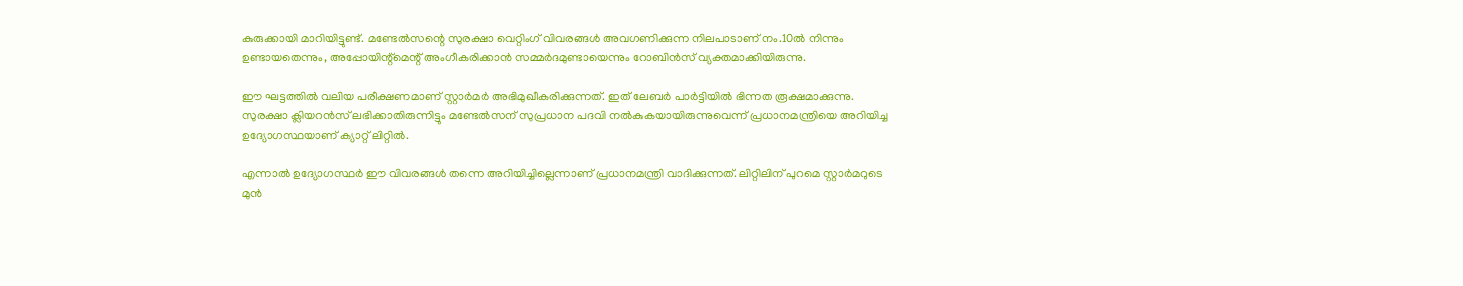കുരുക്കായി മാറിയിട്ടുണ്ട്. മണ്ടേല്‍സന്റെ സുരക്ഷാ വെറ്റിംഗ് വിവരങ്ങള്‍ അവഗണിക്കുന്ന നിലപാടാണ് നം.10ല്‍ നിന്നും ഉണ്ടായതെന്നും, അപ്പോയിന്റ്‌മെന്റ് അംഗീകരിക്കാന്‍ സമ്മര്‍ദമുണ്ടായെന്നും റോബിന്‍സ് വ്യക്തമാക്കിയിരുന്നു.

ഈ ഘട്ടത്തില്‍ വലിയ പരീക്ഷണമാണ് സ്റ്റാര്‍മര്‍ അഭിമുഖീകരിക്കുന്നത്. ഇത് ലേബര്‍ പാര്‍ട്ടിയില്‍ ഭിന്നത രൂക്ഷമാക്കുന്നു. സുരക്ഷാ ക്ലിയറന്‍സ് ലഭിക്കാതിരുന്നിട്ടും മണ്ടേല്‍സന് സുപ്രധാന പദവി നല്‍കുകയായിരുന്നുവെന്ന് പ്രധാനമന്ത്രിയെ അറിയിച്ച ഉദ്യോഗസ്ഥയാണ് ക്യാറ്റ് ലിറ്റില്‍.

എന്നാല്‍ ഉദ്യോഗസ്ഥര്‍ ഈ വിവരങ്ങള്‍ തന്നെ അറിയിച്ചില്ലെന്നാണ് പ്രധാനമന്ത്രി വാദിക്കുന്നത്. ലിറ്റിലിന് പുറമെ സ്റ്റാര്‍മറുടെ മുന്‍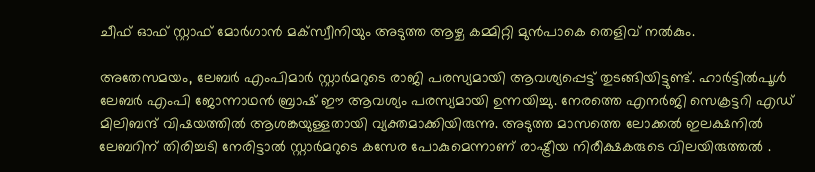ചീഫ് ഓഫ് സ്റ്റാഫ് മോര്‍ഗാന്‍ മക്‌സ്വീനിയും അടുത്ത ആഴ്ച കമ്മിറ്റി മുന്‍പാകെ തെളിവ് നല്‍കും.

അതേസമയം, ലേബര്‍ എംപിമാര്‍ സ്റ്റാര്‍മറുടെ രാജി പരസ്യമായി ആവശ്യപ്പെട്ട് തുടങ്ങിയിട്ടുണ്ട്. ഹാര്‍ട്ടില്‍പൂള്‍ ലേബര്‍ എംപി ജോന്നാഥന്‍ ബ്രാഷ് ഈ ആവശ്യം പരസ്യമായി ഉന്നയിച്ചു. നേരത്തെ എനര്‍ജി സെക്രട്ടറി എഡ് മിലിബന്ദ് വിഷയത്തില്‍ ആശങ്കയുള്ളതായി വ്യക്തമാക്കിയിരുന്നു. അടുത്ത മാസത്തെ ലോക്കല്‍ ഇലക്ഷനില്‍ ലേബറിന് തിരിച്ചടി നേരിട്ടാല്‍ സ്റ്റാര്‍മറുടെ കസേര പോകുമെന്നാണ് രാഷ്ട്രീയ നിരീക്ഷകരുടെ വിലയിരുത്തല്‍ .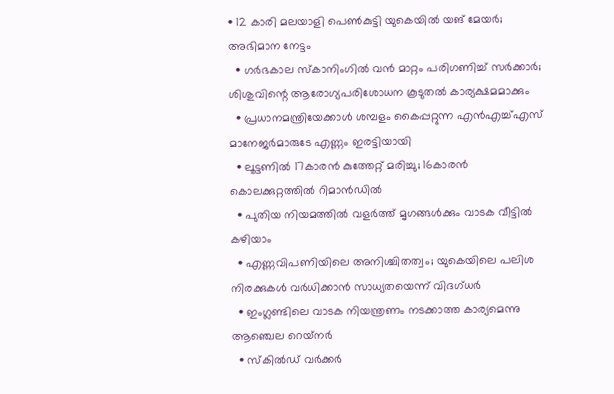• 12 കാരി മലയാളി പെണ്‍കുട്ടി യുകെയില്‍ യങ് മേയര്‍; അഭിമാന നേട്ടം
  • ഗര്‍ഭകാല സ്കാനിംഗില്‍ വന്‍ മാറ്റം പരിഗണിച്ച് സര്‍ക്കാര്‍; ശിശുവിന്റെ ആരോഗ്യപരിശോധന കൂടുതല്‍ കാര്യക്ഷമമാക്കും
  • പ്രധാനമന്ത്രിയേക്കാള്‍ ശമ്പളം കൈപ്പറ്റുന്ന എന്‍എച്ച്എസ് മാനേജര്‍മാരുടേ എണ്ണം ഇരട്ടിയായി
  • ലൂട്ടണില്‍ 17കാരന്‍ കുത്തേറ്റ് മരിച്ചു; 16കാരന്‍ കൊലക്കുറ്റത്തില്‍ റിമാന്‍ഡില്‍
  • പുതിയ നിയമത്തില്‍ വളര്‍ത്ത് മൃഗങ്ങള്‍ക്കും വാടക വീട്ടില്‍ കഴിയാം
  • എണ്ണവിപണിയിലെ അനിശ്ചിതത്വം; യുകെയിലെ പലിശ നിരക്കുകള്‍ വര്‍ധിക്കാന്‍ സാധ്യതയെന്ന് വിദഗ്ധര്‍
  • ഇംഗ്ലണ്ടിലെ വാടക നിയന്ത്രണം നടക്കാത്ത കാര്യമെന്നു ആഞ്ചെല റെയ്‌നര്‍
  • സ്‌കില്‍ഡ് വര്‍ക്കര്‍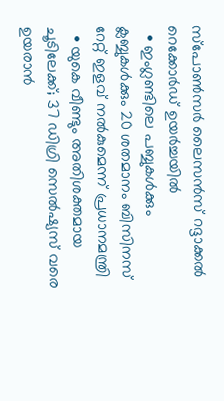സ്‌പോണ്‍സര്‍ ലൈസന്‍സ് റദ്ദാക്കല്‍ റെക്കോര്‍ഡ് ഉയര്‍ച്ചയില്‍
  • ഇംഗ്ലണ്ടിലെ പബ്ബുകള്‍ക്കും ക്ലബ്ബുകള്‍ക്കും 20 ശതമാനം ബിസിനസ് റേറ്റ് ഇളവ് നല്‍കുമെന്ന് പ്രധാനമന്ത്രി
  • യുകെ വീണ്ടും അതിശക്തമായ ചൂടിലേക്ക്; 37 ഡിഗ്രി സെല്‍ഷ്യസ് വരെ ഉയരാന്‍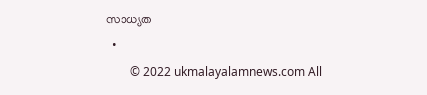സാധ്യത
  •
        © 2022 ukmalayalamnews.com All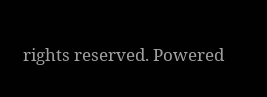rights reserved. Powered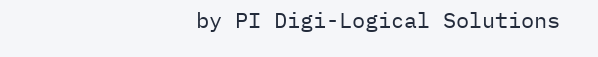by PI Digi-Logical Solutions